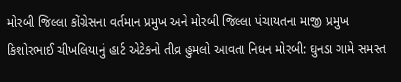મોરબી જિલ્લા કોંગ્રેસના વર્તમાન પ્રમુખ અને મોરબી જિલ્લા પંચાયતના માજી પ્રમુખ કિશોરભાઈ ચીખલિયાનું હાર્ટ એટેકનો તીવ્ર હુમલો આવતા નિધન મોરબી: ઘુનડા ગામે સમસ્ત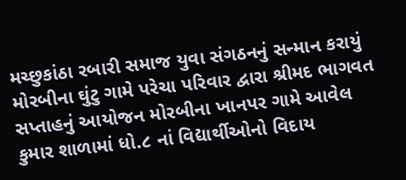મચ્છુકાંઠા રબારી સમાજ યુવા સંગઠનનું સન્માન કરાયું મોરબીના ઘુંટુ ગામે પરેચા પરિવાર દ્વારા શ્રીમદ ભાગવત સપ્તાહનું આયોજન મોરબીના ખાનપર ગામે આવેલ કુમાર શાળામાં ધો.૮ નાં વિદ્યાર્થીઓનો વિદાય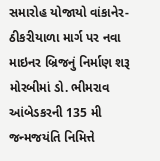સમારોહ યોજાયો વાંકાનેર-ઠીકરીયાળા માર્ગ પર નવા માઇનર બ્રિજનું નિર્માણ શરૂ મોરબીમાં ડો. ભીમરાવ આંબેડકરની 135 મી જન્મજયંતિ નિમિત્તે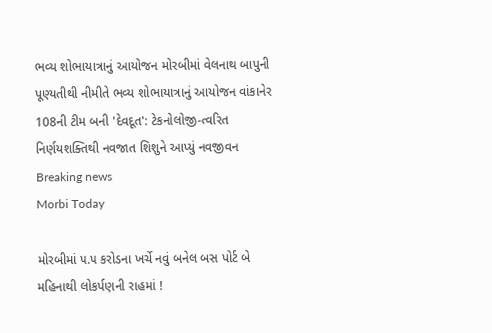ભવ્ય શોભાયાત્રાનું આયોજન મોરબીમાં વેલનાથ બાપુની પૂણ્યતીથી નીમીતે ભવ્ય શોભાયાત્રાનું આયોજન વાંકાનેર 108ની ટીમ બની 'દેવદૂત': ટેકનોલોજી-ત્વરિત નિર્ણયશક્તિથી નવજાત શિશુને આપ્યું નવજીવન
Breaking news
Morbi Today

મોરબીમાં ૫.૫ કરોડના ખર્ચે નવું બનેલ બસ પોર્ટ બે મહિનાથી લોકર્પણની રાહમાં !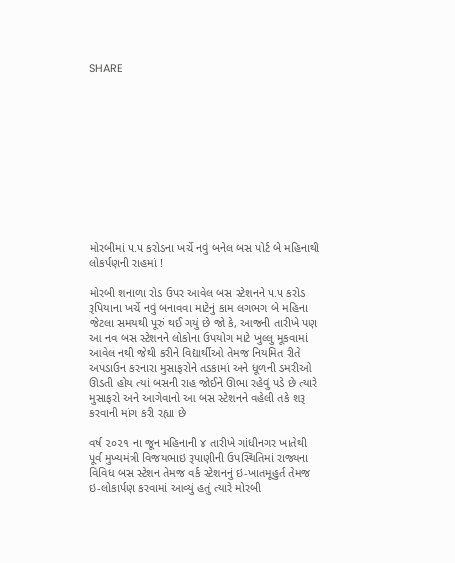SHARE











મોરબીમાં ૫.૫ કરોડના ખર્ચે નવું બનેલ બસ પોર્ટ બે મહિનાથી લોકર્પણની રાહમાં !

મોરબી શનાળા રોડ ઉપર આવેલ બસ સ્ટેશનને ૫.૫ કરોડ રૂપિયાના ખર્ચે નવું બનાવવા માટેનું કામ લગભગ બે મહિના જેટલા સમયથી પૂરું થઈ ગયું છે જો કે, આજની તારીખે પણ આ નવ બસ સ્ટેશનને લોકોના ઉપયોગ માટે ખુલ્લુ મૂકવામાં આવેલ નથી જેથી કરીને વિદ્યાર્થીઓ તેમજ નિયમિત રીતે અપડાઉન કરનારા મુસાફરોને તડકામાં અને ધૂળની ડમરીઓ ઊડતી હોય ત્યાં બસની રાહ જોઈને ઊભા રહેવું પડે છે ત્યારે મુસાફરો અને આગેવાનો આ બસ સ્ટેશનને વહેલી તકે શરૂ કરવાની માંગ કરી રહ્યા છે

વર્ષ ૨૦૨૧ ના જૂન મહિનાની ૪ તારીખે ગાંધીનગર ખાતેથી પૂર્વ મુખ્યમંત્રી વિજયભાઇ રૂપાણીની ઉપસ્થિતિમાં રાજ્યના વિવિધ બસ સ્ટેશન તેમજ વર્ક સ્ટેશનનું ઇ-ખાતમૂહુર્ત તેમજ ઇ-લોકાર્પણ કરવામાં આવ્યું હતું ત્યારે મોરબી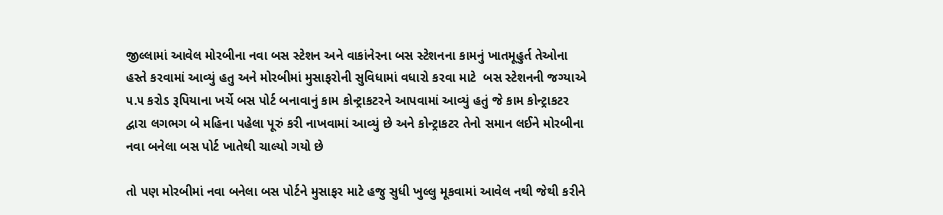જીલ્લામાં આવેલ મોરબીના નવા બસ સ્ટેશન અને વાકાંનેરના બસ સ્ટેશનના કામનું ખાતમૂહુર્ત તેઓના હસ્તે કરવામાં આવ્યું હતુ અને મોરબીમાં મુસાફરોની સુવિધામાં વધારો કરવા માટે  બસ સ્ટેશનની જગ્યાએ ૫.૫ કરોડ રૂપિયાના ખર્ચે બસ પોર્ટ બનાવાનું કામ કોન્ટ્રાકટરને આપવામાં આવ્યું હતું જે કામ કોન્ટ્રાકટર દ્વારા લગભગ બે મહિના પહેલા પૂરું કરી નાખવામાં આવ્યું છે અને કોન્ટ્રાકટર તેનો સમાન લઈને મોરબીના નવા બનેલા બસ પોર્ટ ખાતેથી ચાલ્યો ગયો છે

તો પણ મોરબીમાં નવા બનેલા બસ પોર્ટને મુસાફર માટે હજુ સુધી ખુલ્લુ મૂકવામાં આવેલ નથી જેથી કરીને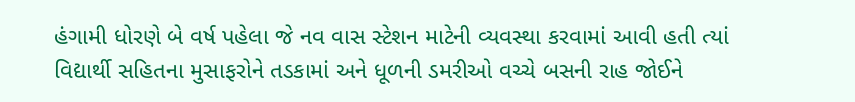હંગામી ધોરણે બે વર્ષ પહેલા જે નવ વાસ સ્ટેશન માટેની વ્યવસ્થા કરવામાં આવી હતી ત્યાં વિદ્યાર્થી સહિતના મુસાફરોને તડકામાં અને ધૂળની ડમરીઓ વચ્ચે બસની રાહ જોઈને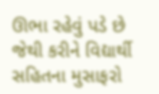ઊભા રહેવું પડે છે જેથી કરીને વિદ્યાર્થી સહિતના મુસાફરો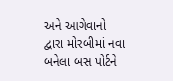અને આગેવાનો દ્વારા મોરબીમાં નવા બનેલા બસ પોર્ટને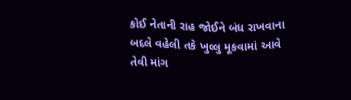કોઈ નેતાની રાહ જોઈને બંધ રાખવાના બદલે વહેલી તકે ખુલ્લુ મૂકવામાં આવે તેવી માંગ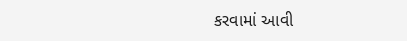કરવામાં આવી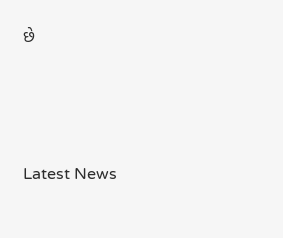છે






Latest News